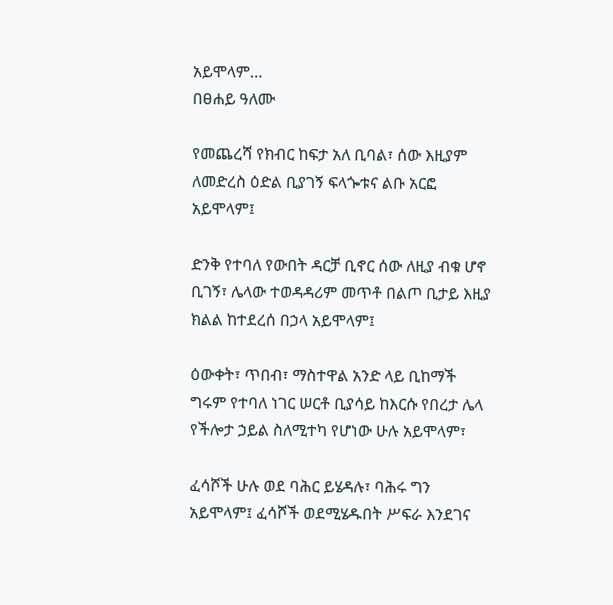አይሞላም…
በፀሐይ ዓለሙ

የመጨረሻ የክብር ከፍታ አለ ቢባል፣ ሰው እዚያም ለመድረስ ዕድል ቢያገኝ ፍላጐቱና ልቡ አርፎ አይሞላም፤

ድንቅ የተባለ የውበት ዳርቻ ቢኖር ሰው ለዚያ ብቁ ሆኖ ቢገኝ፣ ሌላው ተወዳዳሪም መጥቶ በልጦ ቢታይ እዚያ ክልል ከተደረሰ በኃላ አይሞላም፤

ዕውቀት፣ ጥበብ፣ ማስተዋል አንድ ላይ ቢከማች ግሩም የተባለ ነገር ሠርቶ ቢያሳይ ከእርሱ የበረታ ሌላ የችሎታ ኃይል ስለሚተካ የሆነው ሁሉ አይሞላም፣

ፈሳሾች ሁሉ ወደ ባሕር ይሄዳሉ፣ ባሕሩ ግን አይሞላም፤ ፈሳሾች ወደሚሄዱበት ሥፍራ እንደገና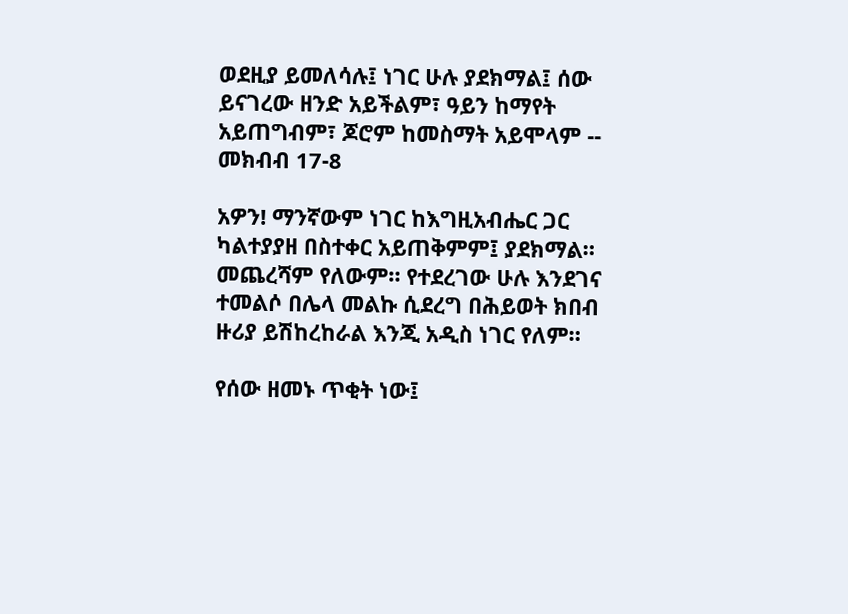ወደዚያ ይመለሳሉ፤ ነገር ሁሉ ያደክማል፤ ሰው ይናገረው ዘንድ አይችልም፣ ዓይን ከማየት አይጠግብም፣ ጆሮም ከመስማት አይሞላም -- መክብብ 17-8

አዎን! ማንኛውም ነገር ከእግዚአብሔር ጋር ካልተያያዘ በስተቀር አይጠቅምም፤ ያደክማል። መጨረሻም የለውም። የተደረገው ሁሉ እንደገና ተመልሶ በሌላ መልኩ ሲደረግ በሕይወት ክበብ ዙሪያ ይሽከረከራል እንጂ አዲስ ነገር የለም።

የሰው ዘመኑ ጥቂት ነው፤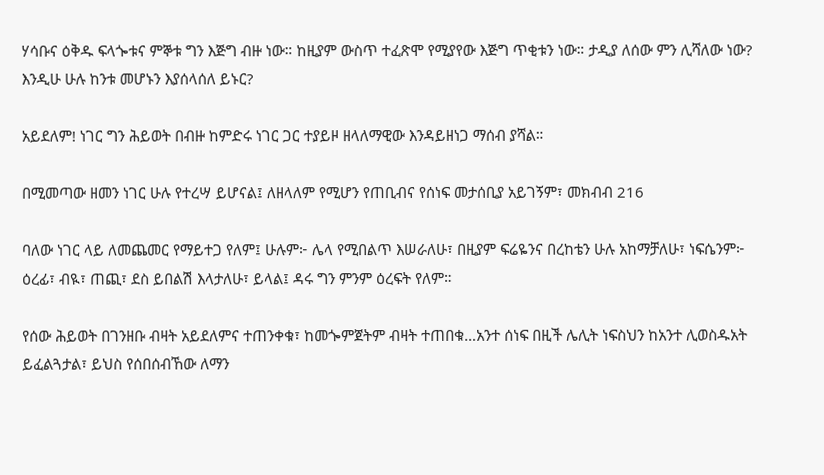ሃሳቡና ዕቅዱ ፍላጐቱና ምኞቱ ግን እጅግ ብዙ ነው። ከዚያም ውስጥ ተፈጽሞ የሚያየው እጅግ ጥቂቱን ነው። ታዲያ ለሰው ምን ሊሻለው ነው? እንዲሁ ሁሉ ከንቱ መሆኑን እያሰላሰለ ይኑር?

አይደለም! ነገር ግን ሕይወት በብዙ ከምድሩ ነገር ጋር ተያይዞ ዘላለማዊው እንዳይዘነጋ ማሰብ ያሻል።

በሚመጣው ዘመን ነገር ሁሉ የተረሣ ይሆናል፤ ለዘላለም የሚሆን የጠቢብና የሰነፍ መታሰቢያ አይገኝም፣ መክብብ 216

ባለው ነገር ላይ ለመጨመር የማይተጋ የለም፤ ሁሉም፦ ሌላ የሚበልጥ እሠራለሁ፣ በዚያም ፍሬዬንና በረከቴን ሁሉ አከማቻለሁ፣ ነፍሴንም፦ ዕረፊ፣ ብዪ፣ ጠጪ፣ ደስ ይበልሽ እላታለሁ፣ ይላል፤ ዳሩ ግን ምንም ዕረፍት የለም።

የሰው ሕይወት በገንዘቡ ብዛት አይደለምና ተጠንቀቁ፣ ከመጐምጀትም ብዛት ተጠበቁ…አንተ ሰነፍ በዚች ሌሊት ነፍስህን ከአንተ ሊወስዱአት ይፈልጓታል፣ ይህስ የሰበሰብኸው ለማን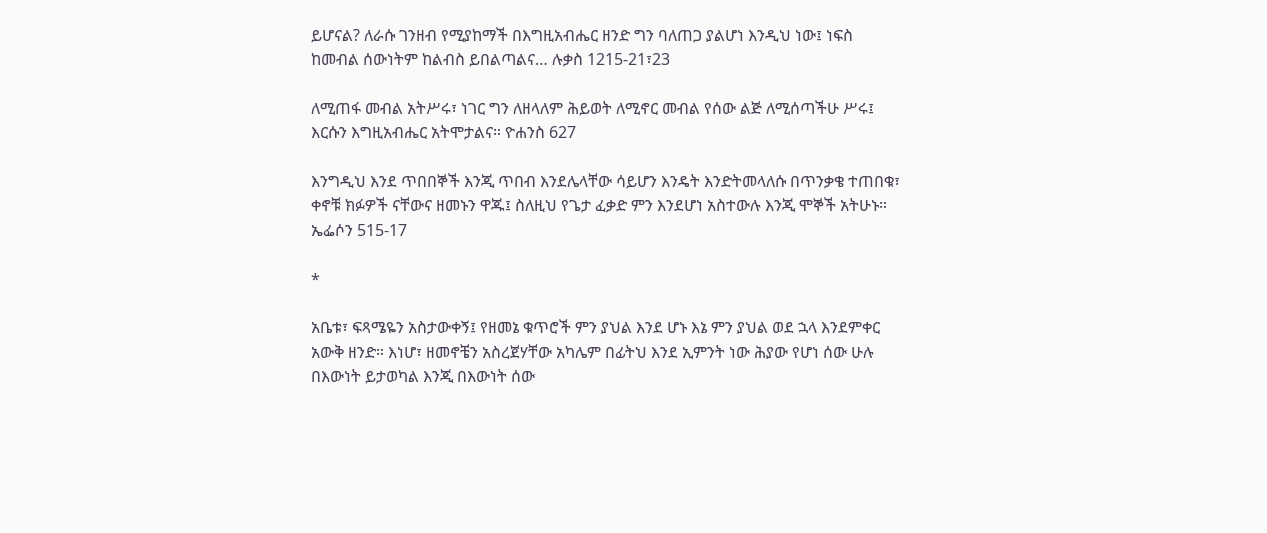ይሆናል? ለራሱ ገንዘብ የሚያከማች በእግዚአብሔር ዘንድ ግን ባለጠጋ ያልሆነ እንዲህ ነው፤ ነፍስ ከመብል ሰውነትም ከልብስ ይበልጣልና… ሉቃስ 1215-21፣23

ለሚጠፋ መብል አትሥሩ፣ ነገር ግን ለዘላለም ሕይወት ለሚኖር መብል የሰው ልጅ ለሚሰጣችሁ ሥሩ፤ እርሱን እግዚአብሔር አትሞታልና። ዮሐንስ 627

እንግዲህ እንደ ጥበበኞች እንጂ ጥበብ እንደሌላቸው ሳይሆን እንዴት እንድትመላለሱ በጥንቃቄ ተጠበቁ፣ ቀኖቹ ክፉዎች ናቸውና ዘመኑን ዋጁ፤ ስለዚህ የጌታ ፈቃድ ምን እንደሆነ አስተውሉ እንጂ ሞኞች አትሁኑ። ኤፌሶን 515-17

*

አቤቱ፣ ፍጻሜዬን አስታውቀኝ፤ የዘመኔ ቁጥሮች ምን ያህል እንደ ሆኑ እኔ ምን ያህል ወደ ኋላ እንደምቀር አውቅ ዘንድ። እነሆ፣ ዘመኖቼን አስረጀሃቸው አካሌም በፊትህ እንደ ኢምንት ነው ሕያው የሆነ ሰው ሁሉ በእውነት ይታወካል እንጂ በእውነት ሰው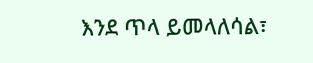እንደ ጥላ ይመላለሳል፣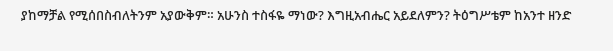ያከማቻል የሚሰበስብለትንም አያውቅም። አሁንስ ተስፋዬ ማነው? እግዚአብሔር አይደለምን? ትዕግሥቴም ከአንተ ዘንድ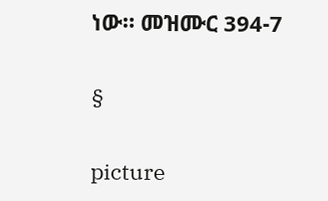ነው። መዝሙር 394-7

§

picture